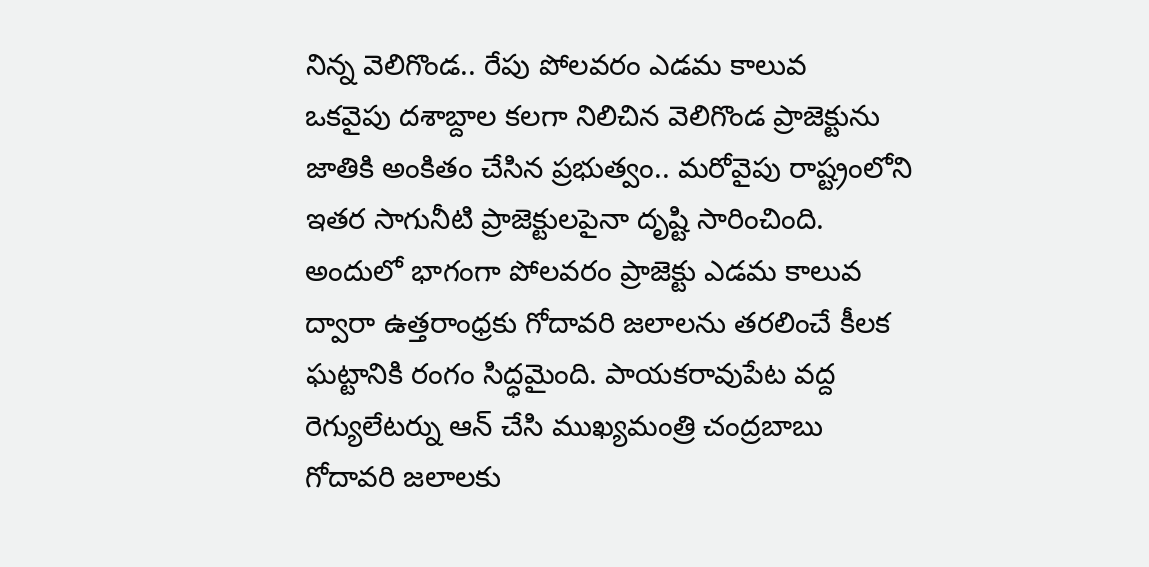నిన్న వెలిగొండ.. రేపు పోలవరం ఎడమ కాలువ
ఒకవైపు దశాబ్దాల కలగా నిలిచిన వెలిగొండ ప్రాజెక్టును జాతికి అంకితం చేసిన ప్రభుత్వం.. మరోవైపు రాష్ట్రంలోని ఇతర సాగునీటి ప్రాజెక్టులపైనా దృష్టి సారించింది. అందులో భాగంగా పోలవరం ప్రాజెక్టు ఎడమ కాలువ ద్వారా ఉత్తరాంధ్రకు గోదావరి జలాలను తరలించే కీలక ఘట్టానికి రంగం సిద్ధమైంది. పాయకరావుపేట వద్ద రెగ్యులేటర్ను ఆన్ చేసి ముఖ్యమంత్రి చంద్రబాబు గోదావరి జలాలకు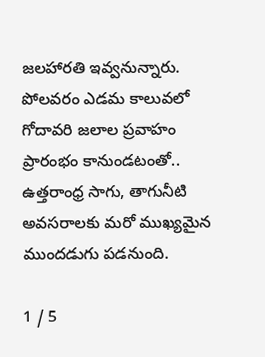జలహారతి ఇవ్వనున్నారు. పోలవరం ఎడమ కాలువలో గోదావరి జలాల ప్రవాహం ప్రారంభం కానుండటంతో.. ఉత్తరాంధ్ర సాగు, తాగునీటి అవసరాలకు మరో ముఖ్యమైన ముందడుగు పడనుంది.

1 / 5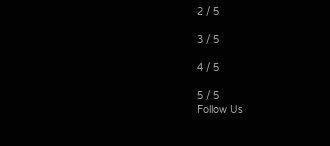2 / 5

3 / 5

4 / 5

5 / 5
Follow Us